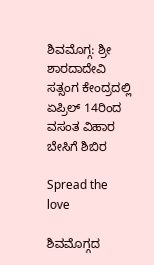ಶಿವಮೊಗ್ಗ: ಶ್ರೀ ಶಾರದಾದೇವಿ ಸತ್ಸಂಗ ಕೇಂದ್ರದಲ್ಲಿ ಏಪ್ರಿಲ್ 14ರಿಂದ ವಸಂತ ವಿಹಾರ ಬೇಸಿಗೆ ಶಿಬಿರ

Spread the love

ಶಿವಮೊಗ್ಗದ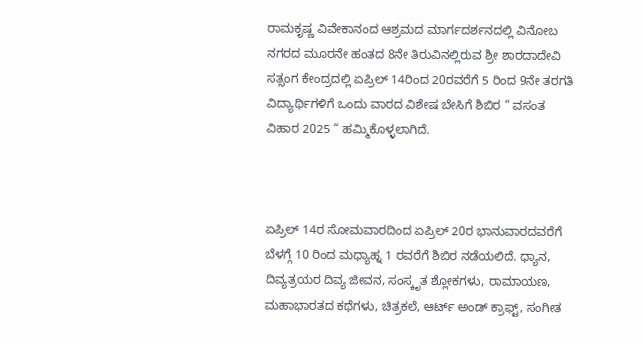ರಾಮಕೃಷ್ಣ ವಿವೇಕಾನಂದ ಆಶ್ರಮದ ಮಾರ್ಗದರ್ಶನದಲ್ಲಿ ವಿನೋಬ ನಗರದ ಮೂರನೇ ಹಂತದ 8ನೇ ತಿರುವಿನಲ್ಲಿರುವ ಶ್ರೀ ಶಾರದಾದೇವಿ ಸತ್ಸಂಗ ಕೇಂದ್ರದಲ್ಲಿ ಏಪ್ರಿಲ್ 14ರಿಂದ 20ರವರೆಗೆ 5 ರಿಂದ 9ನೇ ತರಗತಿ ವಿದ್ಯಾರ್ಥಿಗಳಿಗೆ ಒಂದು ವಾರದ ವಿಶೇಷ ಬೇಸಿಗೆ ಶಿಬಿರ “ ವಸಂತ ವಿಹಾರ 2025 “ ಹಮ್ಮಿಕೊಳ್ಳಲಾಗಿದೆ.



ಏಪ್ರಿಲ್ 14ರ ಸೋಮವಾರದಿಂದ ಏಪ್ರಿಲ್ 20ರ ಭಾನುವಾರದವರೆಗೆ ಬೆಳಗ್ಗೆ 10 ರಿಂದ ಮಧ್ಯಾಹ್ನ 1 ರವರೆಗೆ ಶಿಬಿರ ನಡೆಯಲಿದೆ. ಧ್ಯಾನ, ದಿವ್ಯತ್ರಯರ ದಿವ್ಯ ಜೀವನ, ಸಂಸ್ಕೃತ ಶ್ಲೋಕಗಳು, ರಾಮಾಯಣ, ಮಹಾಭಾರತದ ಕಥೆಗಳು, ಚಿತ್ರಕಲೆ, ಆರ್ಟ್ ಅಂಡ್ ಕ್ರಾಫ್ಟ್, ಸಂಗೀತ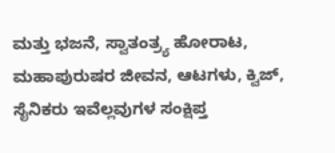ಮತ್ತು ಭಜನೆ, ಸ್ವಾತಂತ್ರ‍್ಯ ಹೋರಾಟ, ಮಹಾಪುರುಷರ ಜೀವನ, ಆಟಗಳು, ಕ್ವಿಜ್, ಸೈನಿಕರು ಇವೆಲ್ಲವುಗಳ ಸಂಕ್ಷಿಪ್ತ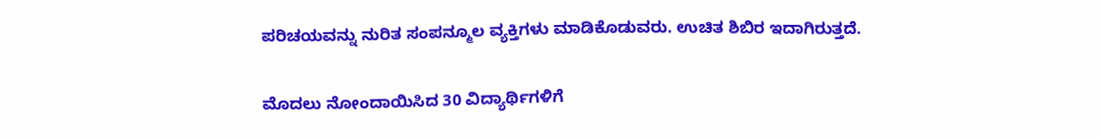ಪರಿಚಯವನ್ನು ನುರಿತ ಸಂಪನ್ಮೂಲ ವ್ಯಕ್ತಿಗಳು ಮಾಡಿಕೊಡುವರು. ಉಚಿತ ಶಿಬಿರ ಇದಾಗಿರುತ್ತದೆ.

ಮೊದಲು ನೋಂದಾಯಿಸಿದ 30 ವಿದ್ಯಾರ್ಥಿಗಳಿಗೆ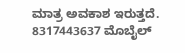ಮಾತ್ರ ಅವಕಾಶ ಇರುತ್ತದೆ. 8317443637 ಮೊಬೈಲ್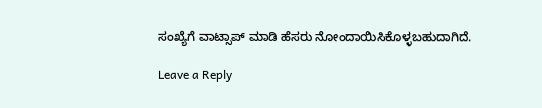ಸಂಖ್ಯೆಗೆ ವಾಟ್ಸಾಪ್ ಮಾಡಿ ಹೆಸರು ನೋಂದಾಯಿಸಿಕೊಳ್ಳಬಹುದಾಗಿದೆ.

Leave a Reply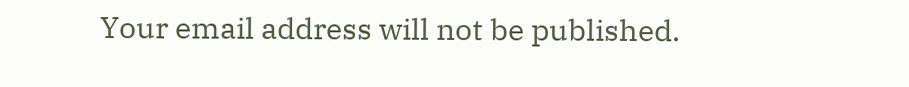Your email address will not be published.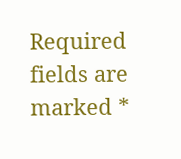Required fields are marked *